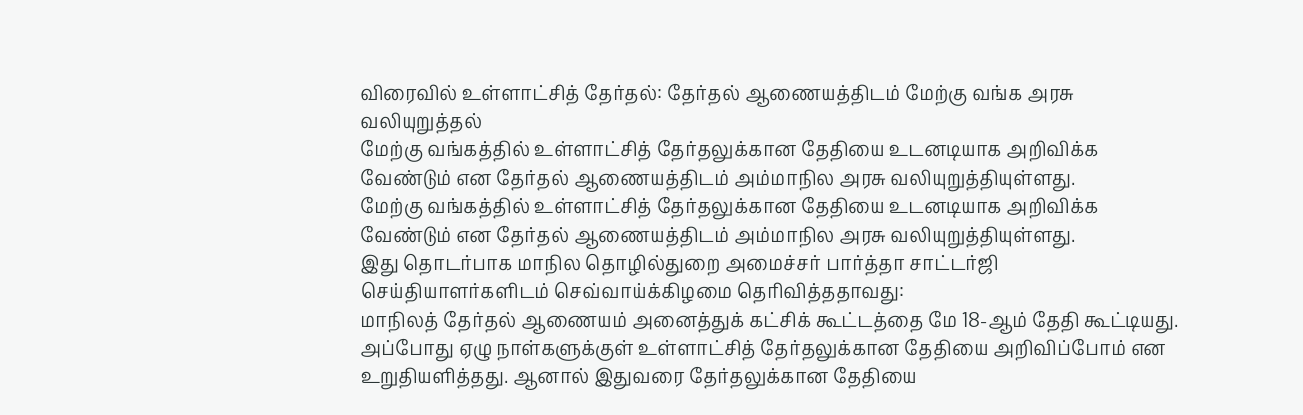விரைவில் உள்ளாட்சித் தேர்தல்: தேர்தல் ஆணையத்திடம் மேற்கு வங்க அரசு வலியுறுத்தல்
மேற்கு வங்கத்தில் உள்ளாட்சித் தேர்தலுக்கான தேதியை உடனடியாக அறிவிக்க வேண்டும் என தேர்தல் ஆணையத்திடம் அம்மாநில அரசு வலியுறுத்தியுள்ளது.
மேற்கு வங்கத்தில் உள்ளாட்சித் தேர்தலுக்கான தேதியை உடனடியாக அறிவிக்க வேண்டும் என தேர்தல் ஆணையத்திடம் அம்மாநில அரசு வலியுறுத்தியுள்ளது.
இது தொடர்பாக மாநில தொழில்துறை அமைச்சர் பார்த்தா சாட்டர்ஜி செய்தியாளர்களிடம் செவ்வாய்க்கிழமை தெரிவித்ததாவது:
மாநிலத் தேர்தல் ஆணையம் அனைத்துக் கட்சிக் கூட்டத்தை மே 18-ஆம் தேதி கூட்டியது. அப்போது ஏழு நாள்களுக்குள் உள்ளாட்சித் தேர்தலுக்கான தேதியை அறிவிப்போம் என உறுதியளித்தது. ஆனால் இதுவரை தேர்தலுக்கான தேதியை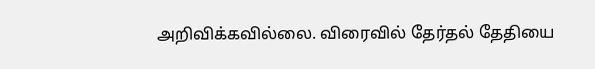அறிவிக்கவில்லை. விரைவில் தேர்தல் தேதியை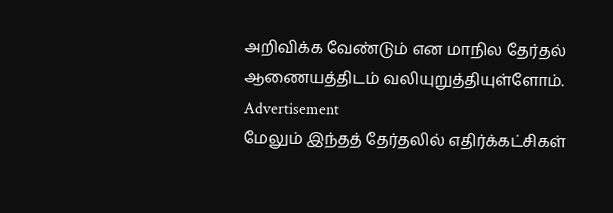அறிவிக்க வேண்டும் என மாநில தேர்தல் ஆணையத்திடம் வலியுறுத்தியுள்ளோம்.
Advertisement
மேலும் இந்தத் தேர்தலில் எதிர்க்கட்சிகள்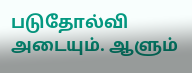படுதோல்வி அடையும். ஆளும்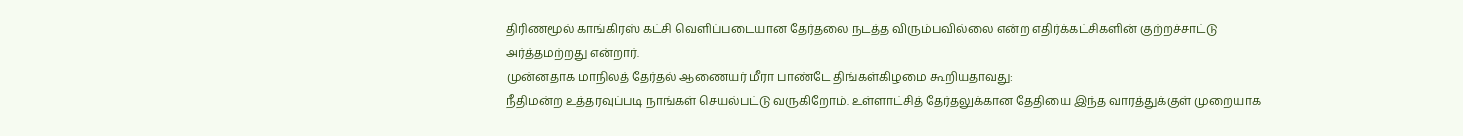திரிணமூல் காங்கிரஸ் கட்சி வெளிப்படையான தேர்தலை நடத்த விரும்பவில்லை என்ற எதிர்க்கட்சிகளின் குற்றச்சாட்டு அர்த்தமற்றது என்றார்.
முன்னதாக மாநிலத் தேர்தல் ஆணையர் மீரா பாண்டே திங்கள்கிழமை கூறியதாவது:
நீதிமன்ற உத்தரவுப்படி நாங்கள் செயல்பட்டு வருகிறோம். உள்ளாட்சித் தேர்தலுக்கான தேதியை இந்த வாரத்துக்குள் முறையாக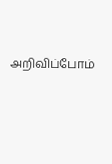அறிவிப்போம்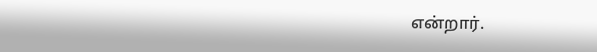என்றார்.